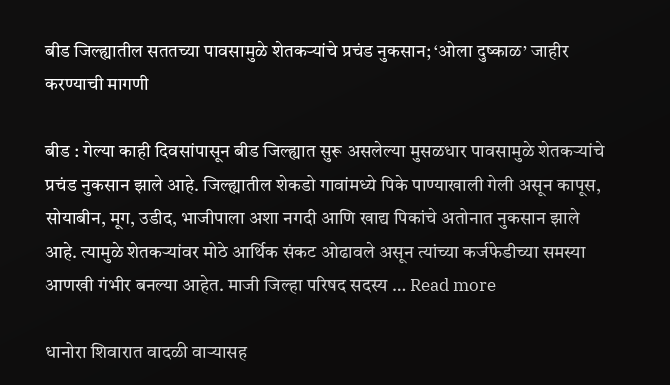बीड जिल्ह्यातील सततच्या पावसामुळे शेतकऱ्यांचे प्रचंड नुकसान; ‘ओला दुष्काळ’ जाहीर करण्याची मागणी

बीड : गेल्या काही दिवसांपासून बीड जिल्ह्यात सुरू असलेल्या मुसळधार पावसामुळे शेतकऱ्यांचे प्रचंड नुकसान झाले आहे. जिल्ह्यातील शेकडो गावांमध्ये पिके पाण्याखाली गेली असून कापूस, सोयाबीन, मूग, उडीद, भाजीपाला अशा नगदी आणि खाद्य पिकांचे अतोनात नुकसान झाले आहे. त्यामुळे शेतकऱ्यांवर मोठे आर्थिक संकट ओढावले असून त्यांच्या कर्जफेडीच्या समस्या आणखी गंभीर बनल्या आहेत. माजी जिल्हा परिषद सदस्य … Read more

धानोरा शिवारात वादळी वाऱ्यासह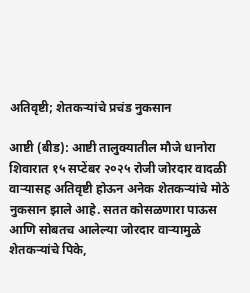अतिवृष्टी; शेतकऱ्यांचे प्रचंड नुकसान

आष्टी (बीड): आष्टी तालुक्यातील मौजे धानोरा शिवारात १५ सप्टेंबर २०२५ रोजी जोरदार वादळी वाऱ्यासह अतिवृष्टी होऊन अनेक शेतकऱ्यांचे मोठे नुकसान झाले आहे. सतत कोसळणारा पाऊस आणि सोबतच आलेल्या जोरदार वाऱ्यामुळे शेतकऱ्यांचे पिके,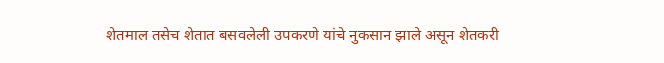शेतमाल तसेच शेतात बसवलेली उपकरणे यांचे नुकसान झाले असून शेतकरी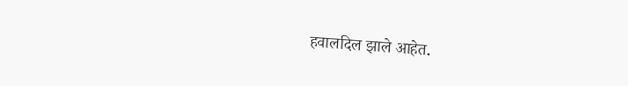हवालदिल झाले आहेत.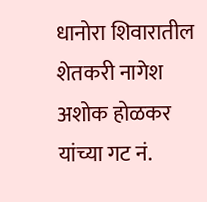धानोरा शिवारातील शेतकरी नागेश अशोक होळकर यांच्या गट नं.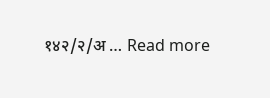१४२/२/अ … Read more